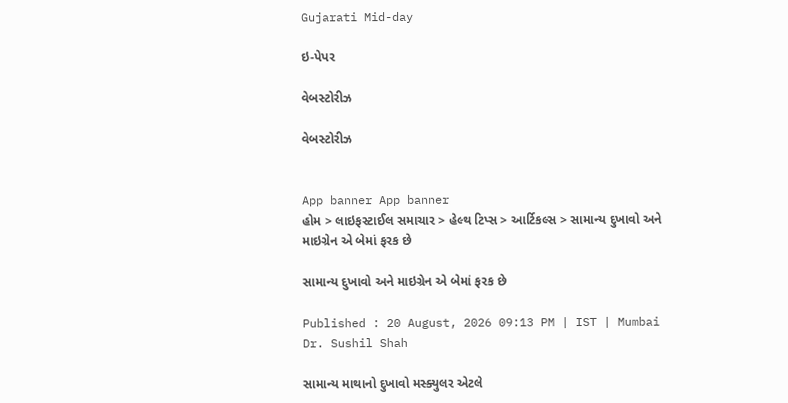Gujarati Mid-day

ઇ-પેપર

વેબસ્ટોરીઝ

વેબસ્ટોરીઝ


App banner App banner
હોમ > લાઇફસ્ટાઈલ સમાચાર > હેલ્થ ટિપ્સ > આર્ટિકલ્સ > સામાન્ય દુખાવો અને માઇગ્રેન એ બેમાં ફરક છે

સામાન્ય દુખાવો અને માઇગ્રેન એ બેમાં ફરક છે

Published : 20 August, 2026 09:13 PM | IST | Mumbai
Dr. Sushil Shah

સામાન્ય માથાનો દુખાવો મસ્ક્યુલર એટલે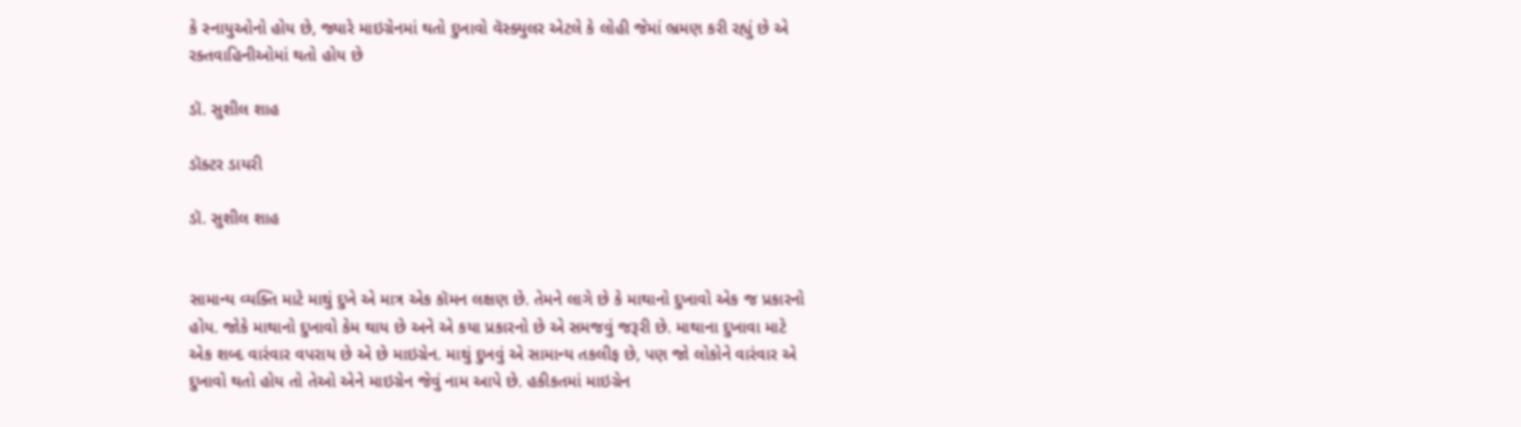કે સ્નાયુઓનો હોય છે, જ્યારે માઇગ્રેનમાં થતો દુખાવો વૅસ્ક્યુલર એટલે કે લોહી જેમાં ભ્રમણ કરી રહ્યું છે એ રક્તવાહિનીઓમાં થતો હોય છે

ડૉ. સુશીલ શાહ

ડૉક્ટર ડાયરી

ડૉ. સુશીલ શાહ


સામાન્ય વ્યક્તિ માટે માથું દુખે એ માત્ર એક કૉમન લક્ષણ છે. તેમને લાગે છે કે માથાનો દુખાવો એક જ પ્રકારનો હોય. જોકે માથાનો દુખાવો કેમ થાય છે અને એ કયા પ્રકારનો છે એ સમજવું જરૂરી છે. માથાના દુખાવા માટે એક શબ્દ વારંવાર વપરાય છે એ છે માઇગ્રેન. માથું દુખવું એ સામાન્ય તકલીફ છે, પણ જો લોકોને વારંવાર એ દુખાવો થતો હોય તો તેઓ એને માઇગ્રેન જેવું નામ આપે છે. હકીકતમાં માઇગ્રેન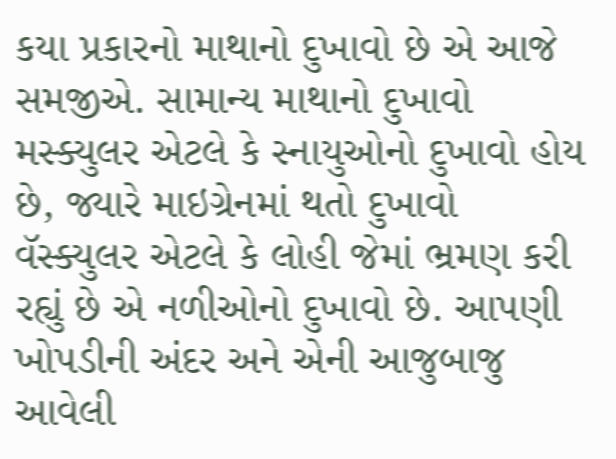કયા પ્રકારનો માથાનો દુખાવો છે એ આજે સમજીએ. સામાન્ય માથાનો દુખાવો મસ્ક્યુલર એટલે કે સ્નાયુઓનો દુખાવો હોય છે, જ્યારે માઇગ્રેનમાં થતો દુખાવો વૅસ્ક્યુલર એટલે કે લોહી જેમાં ભ્રમણ કરી રહ્યું છે એ નળીઓનો દુખાવો છે. આપણી ખોપડીની અંદર અને એની આજુબાજુ આવેલી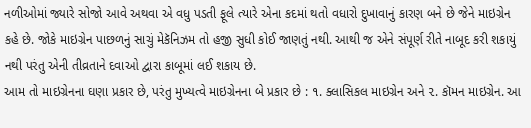નળીઓમાં જ્યારે સોજો આવે અથવા એ વધુ પડતી ફૂલે ત્યારે એના કદમાં થતો વધારો દુખાવાનું કારણ બને છે જેને માઇગ્રેન કહે છે. જોકે માઇગ્રેન પાછળનું સાચું મેકૅનિઝમ તો હજી સુધી કોઈ જાણતું નથી. આથી જ એને સંપૂર્ણ રીતે નાબૂદ કરી શકાયું નથી પરંતુ એની તીવ્રતાને દવાઓ દ્વારા કાબૂમાં લઈ શકાય છે.
આમ તો માઇગ્રેનના ઘણા પ્રકાર છે, પરંતુ મુખ્યત્વે માઇગ્રેનના બે પ્રકાર છે : ૧. ક્લાસિકલ માઇગ્રેન અને ૨. કૉમન માઇગ્રેન. આ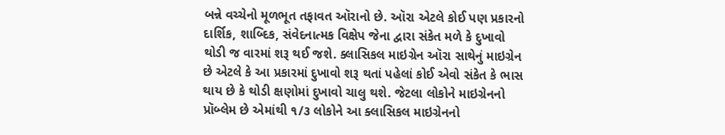બન્ને વચ્ચેનો મૂળભૂત તફાવત ઑરાનો છે. ઑરા એટલે કોઈ પણ પ્રકારનો દાર્શિક, શાબ્દિક, સંવેદનાત્મક વિક્ષેપ જેના દ્વારા સંકેત મળે કે દુખાવો થોડી જ વારમાં શરૂ થઈ જશે. ક્લાસિકલ માઇગ્રેન ઑરા સાથેનું માઇગ્રેન છે એટલે કે આ પ્રકારમાં દુખાવો શરૂ થતાં પહેલાં કોઈ એવો સંકેત કે ભાસ થાય છે કે થોડી ક્ષણોમાં દુખાવો ચાલુ થશે. જેટલા લોકોને માઇગ્રેનનો પ્રૉબ્લેમ છે એમાંથી ૧/૩ લોકોને આ ક્લાસિકલ માઇગ્રેનનો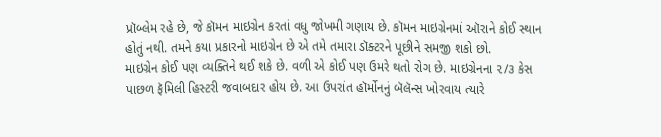પ્રૉબ્લેમ રહે છે, જે કૉમન માઇગ્રેન કરતાં વધુ જોખમી ગણાય છે. કૉમન માઇગ્રેનમાં ઑરાને કોઈ સ્થાન હોતું નથી. તમને કયા પ્રકારનો માઇગ્રેન છે એ તમે તમારા ડૉક્ટરને પૂછીને સમજી શકો છો.
માઇગ્રેન કોઈ પણ વ્યક્તિને થઈ શકે છે. વળી એ કોઈ પણ ઉમરે થતો રોગ છે. માઇગ્રેનના ૨/૩ કેસ પાછળ ફૅમિલી હિસ્ટરી જવાબદાર હોય છે. આ ઉપરાંત હૉર્મોનનું બૅલૅન્સ ખોરવાય ત્યારે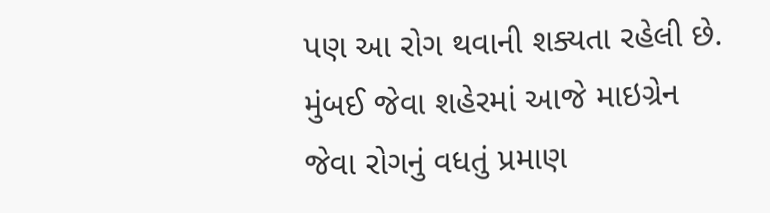પણ આ રોગ થવાની શક્યતા રહેલી છે. મુંબઈ જેવા શહેરમાં આજે માઇગ્રેન જેવા રોગનું વધતું પ્રમાણ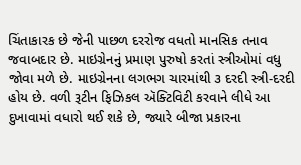ચિંતાકારક છે જેની પાછળ દરરોજ વધતો માનસિક તનાવ જવાબદાર છે. માઇગ્રેનનું પ્રમાણ પુરુષો કરતાં સ્ત્રીઓમાં વધુ જોવા મળે છે. માઇગ્રેનના લગભગ ચારમાંથી ૩ દરદી સ્ત્રી-દરદી હોય છે. વળી રૂટીન ફિઝિકલ ઍક્ટિવિટી કરવાને લીધે આ દુખાવામાં વધારો થઈ શકે છે, જ્યારે બીજા પ્રકારના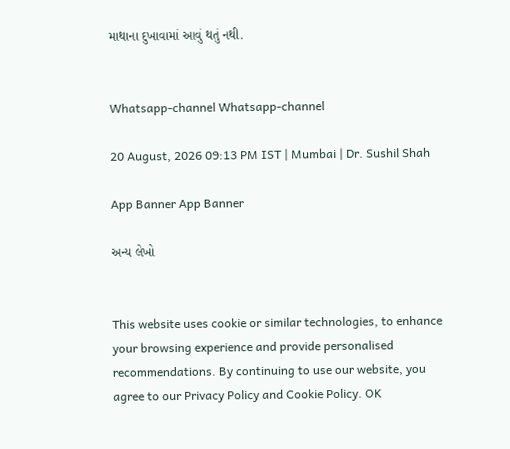માથાના દુખાવામાં આવું થતું નથી.


Whatsapp-channel Whatsapp-channel

20 August, 2026 09:13 PM IST | Mumbai | Dr. Sushil Shah

App Banner App Banner

અન્ય લેખો


This website uses cookie or similar technologies, to enhance your browsing experience and provide personalised recommendations. By continuing to use our website, you agree to our Privacy Policy and Cookie Policy. OK